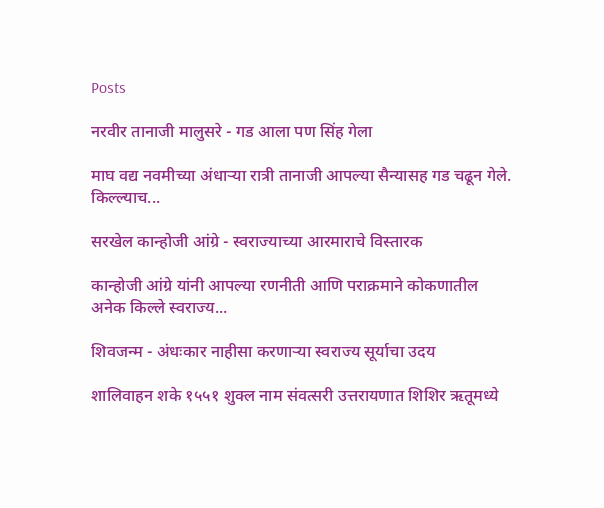Posts

नरवीर तानाजी मालुसरे - गड आला पण सिंह गेला

माघ वद्य नवमीच्या अंधाऱ्या रात्री तानाजी आपल्या सैन्यासह गड चढून गेले. किल्ल्याच...

सरखेल कान्होजी आंग्रे - स्वराज्याच्या आरमाराचे विस्तारक

कान्होजी आंग्रे यांनी आपल्या रणनीती आणि पराक्रमाने कोकणातील अनेक किल्ले स्वराज्य...

शिवजन्म - अंधःकार नाहीसा करणाऱ्या स्वराज्य सूर्याचा उदय

शालिवाहन शके १५५१ शुक्ल नाम संवत्सरी उत्तरायणात शिशिर ऋतूमध्ये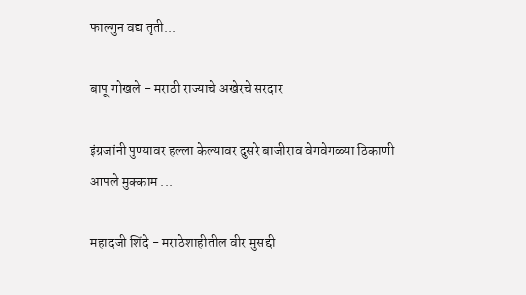फाल्गुन वद्य तृती...

बापू गोखले - मराठी राज्याचे अखेरचे सरदार

इंग्रजांनी पुण्यावर हल्ला केल्यावर दुसरे बाजीराव वेगवेगळ्या ठिकाणी आपले मुक्काम ...

महादजी शिंदे - मराठेशाहीतील वीर मुसद्दी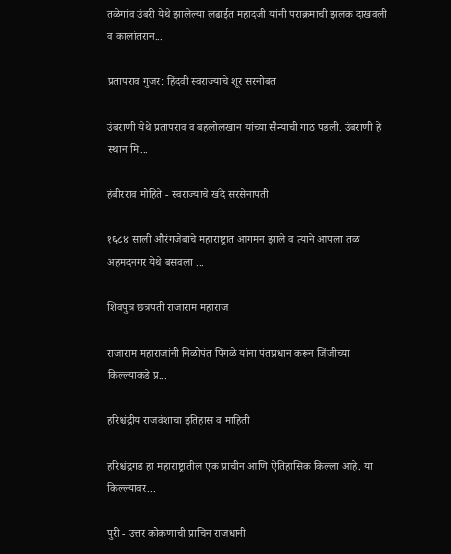तळेगांव उंबरी येथे झालेल्या लढाईत महादजी यांनी पराक्रमाची झलक दाखवली व कालांतरान...

प्रतापराव गुजर: हिंदवी स्वराज्याचे शूर सरनोबत

उंबराणी येथे प्रतापराव व बहलोलखान यांच्या सैन्याची गाठ पडली. उंबराणी हे स्थान मि...

हंबीरराव मोहिते - स्वराज्याचे खंदे सरसेनापती

१६८४ साली औरंगजेबाचे महाराष्ट्रात आगमन झाले व त्याने आपला तळ अहमदनगर येथे बसवला ...

शिवपुत्र छत्रपती राजाराम महाराज

राजाराम महाराजांनी निळोपंत पिंगळे यांना पंतप्रधान करून जिंजीच्या किल्ल्याकडे प्र...

हरिश्चंद्रीय राजवंशाचा इतिहास व माहिती

हरिश्चंद्रगड हा महाराष्ट्रातील एक प्राचीन आणि ऐतिहासिक किल्ला आहे. या किल्ल्यावर...

पुरी - उत्तर कोकणाची प्राचिन राजधानी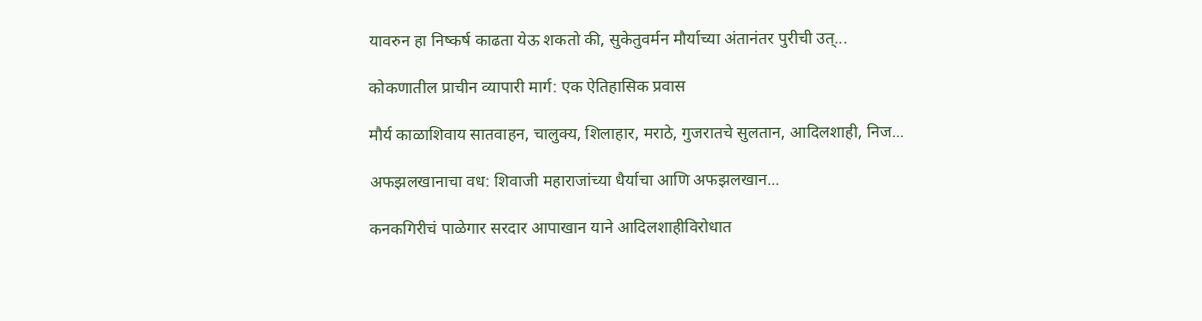यावरुन हा निष्कर्ष काढता येऊ शकतो की, सुकेतुवर्मन मौर्याच्या अंतानंतर पुरीची उत्...

कोकणातील प्राचीन व्यापारी मार्ग: एक ऐतिहासिक प्रवास

मौर्य काळाशिवाय सातवाहन, चालुक्य, शिलाहार, मराठे, गुजरातचे सुलतान, आदिलशाही, निज...

अफझलखानाचा वध: शिवाजी महाराजांच्या धैर्याचा आणि अफझलखान...

कनकगिरीचं पाळेगार सरदार आपाखान याने आदिलशाहीविरोधात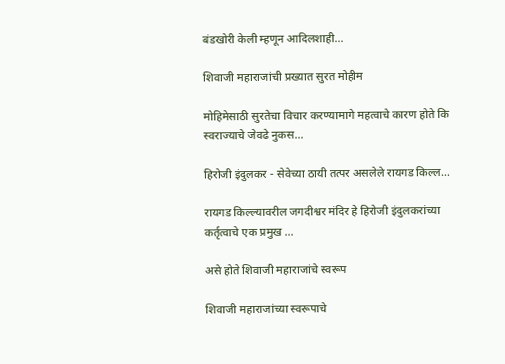बंडखोरी केली म्हणून आदिलशाही...

शिवाजी महाराजांची प्रख्यात सुरत मोहीम

मोहिमेसाठी सुरतेचा विचार करण्यामागे महत्वाचे कारण होते कि स्वराज्याचे जेवढे नुकस...

हिरोजी इंदुलकर - सेवेच्या ठायी तत्पर असलेले रायगड किल्ल...

रायगड किल्ल्यावरील जगदीश्वर मंदिर हे हिरोजी इंदुलकरांच्या कर्तृत्वाचे एक प्रमुख ...

असे होते शिवाजी महाराजांचे स्वरूप

शिवाजी महाराजांच्या स्वरूपाचे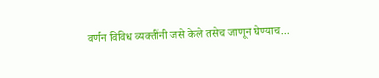वर्णन विविध व्यक्तींनी जसे केले तसेच जाणून घेण्याच...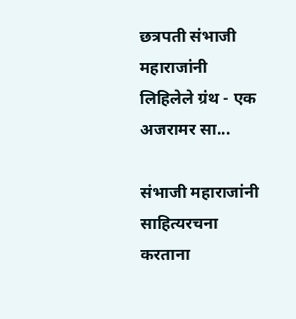छत्रपती संभाजी महाराजांनी लिहिलेले ग्रंथ - एक अजरामर सा...

संभाजी महाराजांनी साहित्यरचना करताना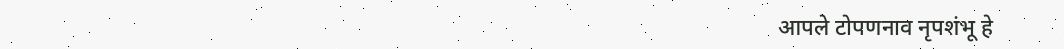आपले टोपणनाव नृपशंभू हे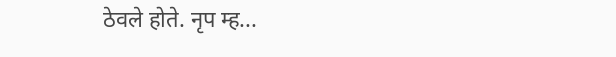ठेवले होते. नृप म्ह...